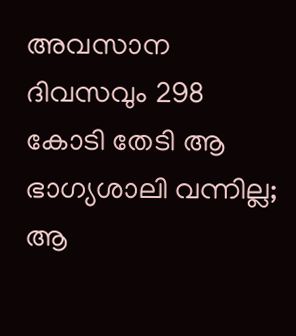അവസാന ദിവസവും 298 കോടി തേടി ആ ഭാഗ്യശാലി വന്നില്ല; ആ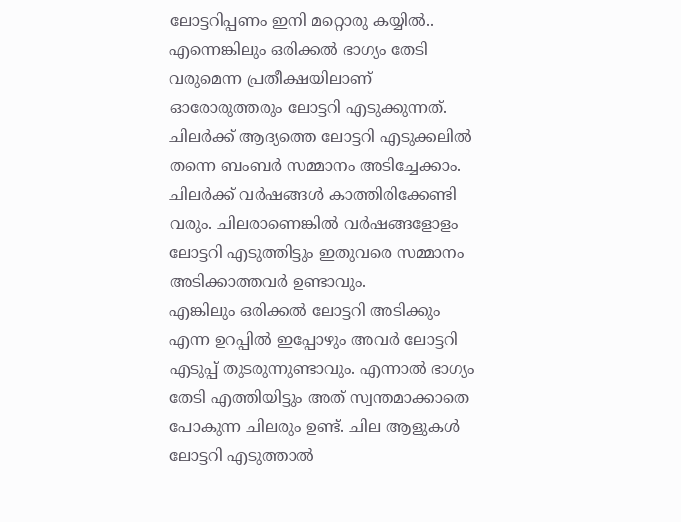ലോട്ടറിപ്പണം ഇനി മറ്റൊരു കയ്യിൽ..
എന്നെങ്കിലും ഒരിക്കൽ ഭാഗ്യം തേടി വരുമെന്ന പ്രതീക്ഷയിലാണ് ഓരോരുത്തരും ലോട്ടറി എടുക്കുന്നത്. ചിലർക്ക് ആദ്യത്തെ ലോട്ടറി എടുക്കലിൽ തന്നെ ബംബർ സമ്മാനം അടിച്ചേക്കാം. ചിലർക്ക് വർഷങ്ങൾ കാത്തിരിക്കേണ്ടി വരും. ചിലരാണെങ്കിൽ വർഷങ്ങളോളം ലോട്ടറി എടുത്തിട്ടും ഇതുവരെ സമ്മാനം അടിക്കാത്തവർ ഉണ്ടാവും.
എങ്കിലും ഒരിക്കൽ ലോട്ടറി അടിക്കും എന്ന ഉറപ്പിൽ ഇപ്പോഴും അവർ ലോട്ടറി എടുപ്പ് തുടരുന്നുണ്ടാവും. എന്നാൽ ഭാഗ്യം തേടി എത്തിയിട്ടും അത് സ്വന്തമാക്കാതെ പോകുന്ന ചിലരും ഉണ്ട്. ചില ആളുകൾ ലോട്ടറി എടുത്താൽ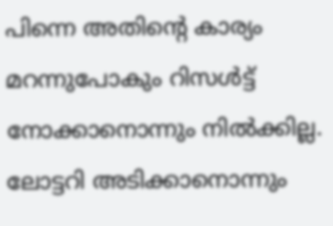പിന്നെ അതിന്റെ കാര്യം മറന്നുപോകും റിസൾട്ട് നോക്കാനൊന്നും നിൽക്കില്ല. ലോട്ടറി അടിക്കാനൊന്നും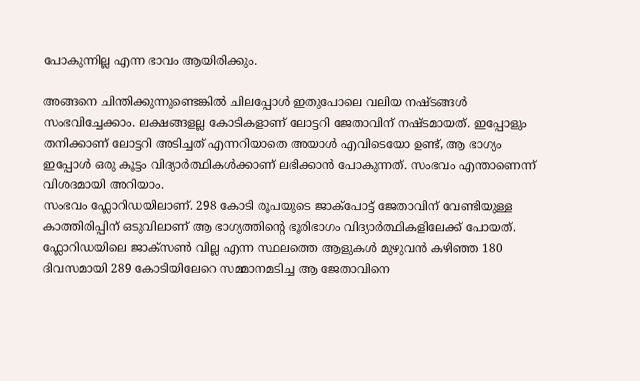പോകുന്നില്ല എന്ന ഭാവം ആയിരിക്കും.

അങ്ങനെ ചിന്തിക്കുന്നുണ്ടെങ്കിൽ ചിലപ്പോൾ ഇതുപോലെ വലിയ നഷ്ടങ്ങൾ സംഭവിച്ചേക്കാം. ലക്ഷങ്ങളല്ല കോടികളാണ് ലോട്ടറി ജേതാവിന് നഷ്ടമായത്. ഇപ്പോളും തനിക്കാണ് ലോട്ടറി അടിച്ചത് എന്നറിയാതെ അയാൾ എവിടെയോ ഉണ്ട്, ആ ഭാഗ്യം ഇപ്പോൾ ഒരു കൂട്ടം വിദ്യാർത്ഥികൾക്കാണ് ലഭിക്കാൻ പോകുന്നത്. സംഭവം എന്താണെന്ന് വിശദമായി അറിയാം.
സംഭവം ഫ്ലോറിഡയിലാണ്. 298 കോടി രൂപയുടെ ജാക്പോട്ട് ജേതാവിന് വേണ്ടിയുള്ള കാത്തിരിപ്പിന് ഒടുവിലാണ് ആ ഭാഗ്യത്തിന്റെ ഭൂരിഭാഗം വിദ്യാർത്ഥികളിലേക്ക് പോയത്. ഫ്ലോറിഡയിലെ ജാക്സൺ വില്ല എന്ന സ്ഥലത്തെ ആളുകൾ മുഴുവൻ കഴിഞ്ഞ 180 ദിവസമായി 289 കോടിയിലേറെ സമ്മാനമടിച്ച ആ ജേതാവിനെ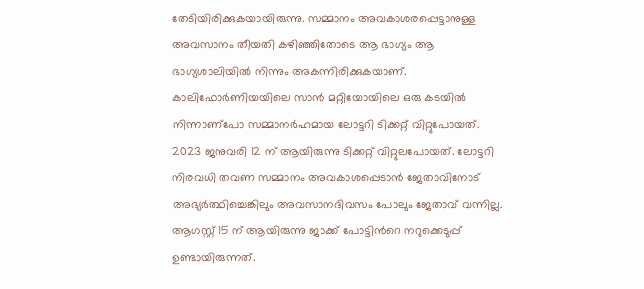തേടിയിരിക്കുകയായിരുന്നു. സമ്മാനം അവകാശരപ്പെട്ടാനുള്ള അവസാനം തീയതി കഴിഞ്ഞിതോടെ ആ ഭാഗ്യം ആ ഭാഗ്യശാലിയിൽ നിന്നും അകന്നിരിക്കുകയാണ്.
കാലിഫോർണിയയിലെ സാൻ മറ്റിയോയിലെ ഒരു കടയിൽ നിന്നാണ്പോ സമ്മാനർഹമായ ലോട്ടറി ടിക്കറ്റ് വിറ്റുപോയത്. 2023 ജനുവരി 12 ന് ആയിരുന്നു ടിക്കറ്റ് വിറ്റുലപോയത്. ലോട്ടറി നിരവധി തവണ സമ്മാനം അവകാശപ്പെടാൻ ജേതാവിനോട് അഭ്യർത്ഥിച്ചെങ്കിലും അവസാനദിവസം പോലും ജേതാവ് വന്നില്ല. ആഗസ്റ്റ് 15 ന് ആയിരുന്നു ജാക്ക് പോട്ടിൻറെ നറുക്കെടുപ്പ് ഉണ്ടായിരുന്നത്.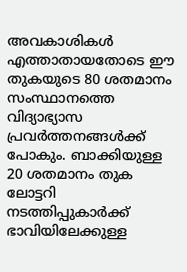അവകാശികൾ എത്താതായതോടെ ഈ തുകയുടെ 80 ശതമാനം സംസ്ഥാനത്തെ വിദ്യാഭ്യാസ പ്രവർത്തനങ്ങൾക്ക് പോകും. ബാക്കിയുള്ള 20 ശതമാനം തുക ലോട്ടറി നടത്തിപ്പുകാർക്ക് ഭാവിയിലേക്കുള്ള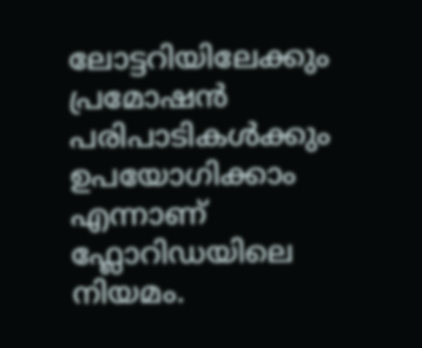ലോട്ടറിയിലേക്കും പ്രമോഷൻ പരിപാടികൾക്കും ഉപയോഗിക്കാം എന്നാണ് ഫ്ലോറിഡയിലെ നിയമം.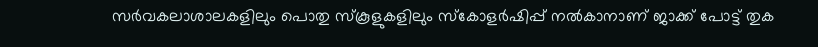സർവകലാശാലകളിലും പൊതു സ്കൂളുകളിലും സ്കോളർഷിപ്പ് നൽകാനാണ് ജാക്ക് പോട്ട് തുക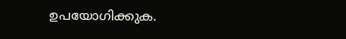ഉപയോഗിക്കുക.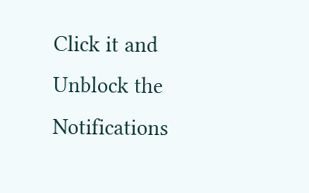Click it and Unblock the Notifications